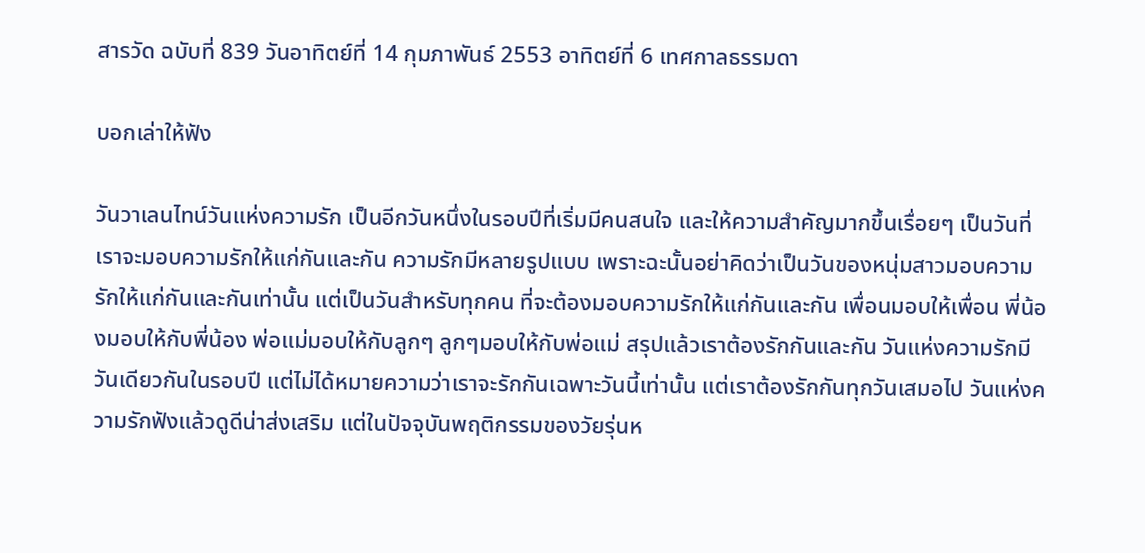สารวัด ฉบับที่ 839 วันอาทิตย์ที่ 14 กุมภาพันธ์ 2553 อาทิตย์ที่ 6 เทศกาลธรรมดา

บอกเล่าให้ฟัง

วันวาเลนไทน์วันแห่งความรัก เป็นอีกวันหนึ่งในรอบปีที่เริ่มมีคนสนใจ และให้ความสำคัญมากขึ้นเรื่อยๆ เป็นวันที่เราจะมอบความรักให้แก่กันและกัน ความรักมีหลายรูปแบบ เพราะฉะนั้นอย่าคิดว่าเป็นวันของหนุ่มสาวมอบความรักให้แก่กันและกันเท่านั้น แต่เป็นวันสำหรับทุกคน ที่จะต้องมอบความรักให้แก่กันและกัน เพื่อนมอบให้เพื่อน พี่น้องมอบให้กับพี่น้อง พ่อแม่มอบให้กับลูกๆ ลูกๆมอบให้กับพ่อแม่ สรุปแล้วเราต้องรักกันและกัน วันแห่งความรักมีวันเดียวกันในรอบปี แต่ไม่ได้หมายความว่าเราจะรักกันเฉพาะวันนี้เท่านั้น แต่เราต้องรักกันทุกวันเสมอไป วันแห่งความรักฟังแล้วดูดีน่าส่งเสริม แต่ในปัจจุบันพฤติกรรมของวัยรุ่นห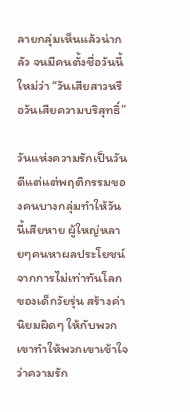ลายกลุ่มเห็นแล้วน่ากลัว จนมีคนตั้งชื่อวันนี้ใหม่ว่า “วันเสียสาวหรือวันเสียความบริสุทธิ์”

วันแห่งความรักเป็นวันดีแต่แต่พฤติกรรมของคนบางกลุ่มทำให้วันนี้เสียหาย ผู้ใหญ่หลายๆคนหาผลประโยชน์จากการไม่เท่าทันโลกของเด็กวัยรุ่น สร้างค่านิยมผิดๆ ให้กับพวกเขาทำให้พวกเขาเข้าใจว่าความรัก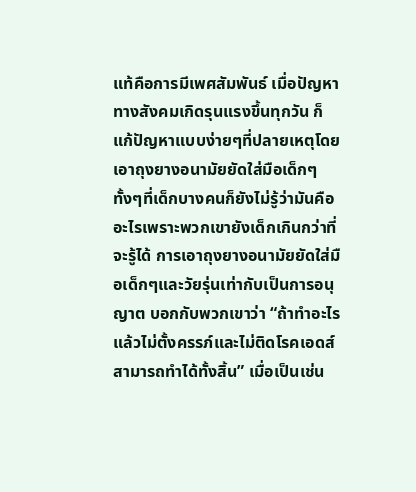แท้คือการมีเพศสัมพันธ์ เมื่อปัญหาทางสังคมเกิดรุนแรงขึ้นทุกวัน ก็แก้ปัญหาแบบง่ายๆที่ปลายเหตุโดยเอาถุงยางอนามัยยัดใส่มือเด็กๆ ทั้งๆที่เด็กบางคนก็ยังไม่รู้ว่ามันคืออะไรเพราะพวกเขายังเด็กเกินกว่าที่จะรู้ได้ การเอาถุงยางอนามัยยัดใส่มือเด็กๆและวัยรุ่นเท่ากับเป็นการอนุญาต บอกกับพวกเขาว่า “ถ้าทำอะไรแล้วไม่ตั้งครรภ์และไม่ติดโรคเอดส์สามารถทำได้ทั้งสิ้น” เมื่อเป็นเช่น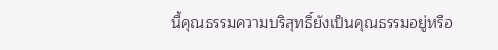นี้คุณธรรมความบริสุทธิ์ยังเป็นคุณธรรมอยู่หรือ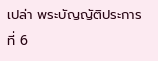เปล่า พระบัญญัติประการที่ 6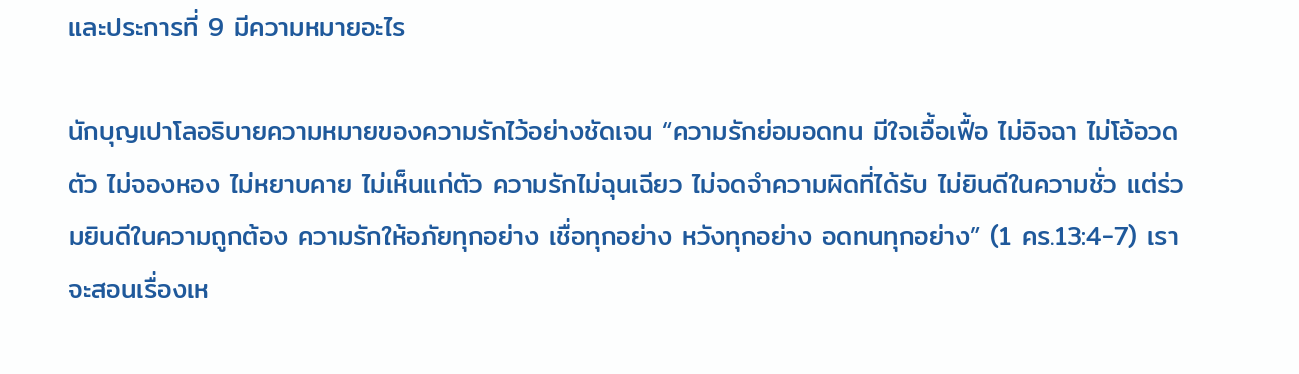และประการที่ 9 มีความหมายอะไร

นักบุญเปาโลอธิบายความหมายของความรักไว้อย่างชัดเจน “ความรักย่อมอดทน มีใจเอื้อเฟื้อ ไม่อิจฉา ไม่โอ้อวดตัว ไม่จองหอง ไม่หยาบคาย ไม่เห็นแก่ตัว ความรักไม่ฉุนเฉียว ไม่จดจำความผิดที่ได้รับ ไม่ยินดีในความชั่ว แต่ร่วมยินดีในความถูกต้อง ความรักให้อภัยทุกอย่าง เชื่อทุกอย่าง หวังทุกอย่าง อดทนทุกอย่าง” (1 คร.13:4-7) เราจะสอนเรื่องเห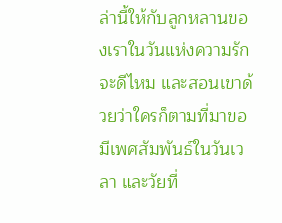ล่านี้ให้กับลูกหลานของเราในวันแห่งความรักจะดีไหม และสอนเขาด้วยว่าใครก็ตามที่มาขอมีเพศสัมพันธ์ในวันเวลา และวัยที่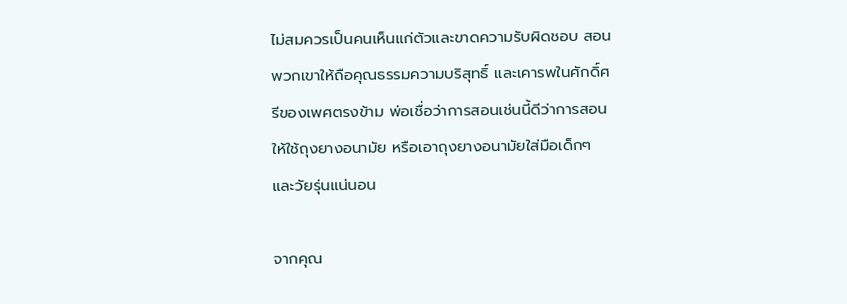ไม่สมควรเป็นคนเห็นแก่ตัวและขาดความรับผิดชอบ สอนพวกเขาให้ถือคุณธรรมความบริสุทธิ์ และเคารพในศักดิ์ศรีของเพศตรงข้าม พ่อเชื่อว่าการสอนเช่นนี้ดีว่าการสอนให้ใช้ถุงยางอนามัย หรือเอาถุงยางอนามัยใส่มือเด็กๆและวัยรุ่นแน่นอน

จากคุณ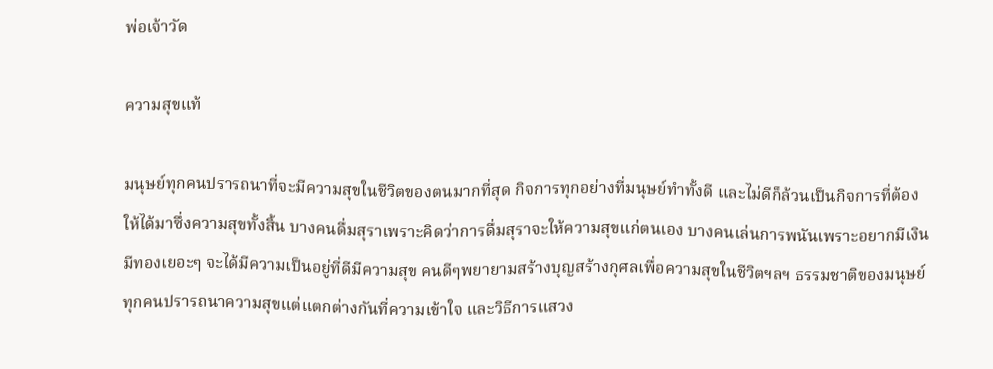พ่อเจ้าวัด

ความสุขแท้

มนุษย์ทุกคนปรารถนาที่จะมีความสุขในชีวิตของตนมากที่สุด กิจการทุกอย่างที่มนุษย์ทำทั้งดี และไม่ดีก็ล้วนเป็นกิจการที่ต้องให้ได้มาซึ่งความสุขทั้งสิ้น บางคนดื่มสุราเพราะคิดว่าการดื่มสุราจะให้ความสุขแก่ตนเอง บางคนเล่นการพนันเพราะอยากมีเงินมีทองเยอะๆ จะได้มีความเป็นอยู่ที่ดีมีความสุข คนดีๆพยายามสร้างบุญสร้างกุศลเพื่อความสุขในชีวิตฯลฯ ธรรมชาติของมนุษย์ทุกคนปรารถนาความสุขแต่แตกต่างกันที่ความเข้าใจ และวิธีการแสวง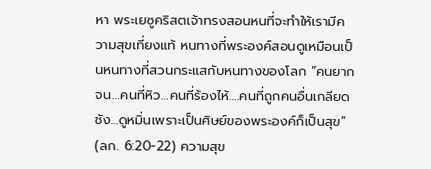หา พระเยซูคริสตเจ้าทรงสอนหนที่จะทำให้เรามีความสุขเที่ยงแท้ หนทางที่พระองค์สอนดูเหมือนเป็นหนทางที่สวนกระแสกับหนทางของโลก “คนยากจน…คนที่หิว…คนที่ร้องไห้….คนที่ถูกคนอื่นเกลียดชัง…ดูหมิ่นเพราะเป็นศิษย์ของพระองค์ก็เป็นสุข” (ลก. 6:20-22) ความสุข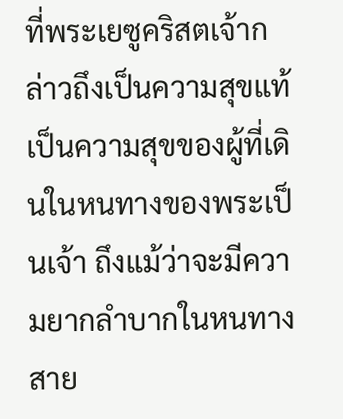ที่พระเยซูคริสตเจ้ากล่าวถึงเป็นความสุขแท้ เป็นความสุขของผู้ที่เดินในหนทางของพระเป็นเจ้า ถึงแม้ว่าจะมีความยากลำบากในหนทางสาย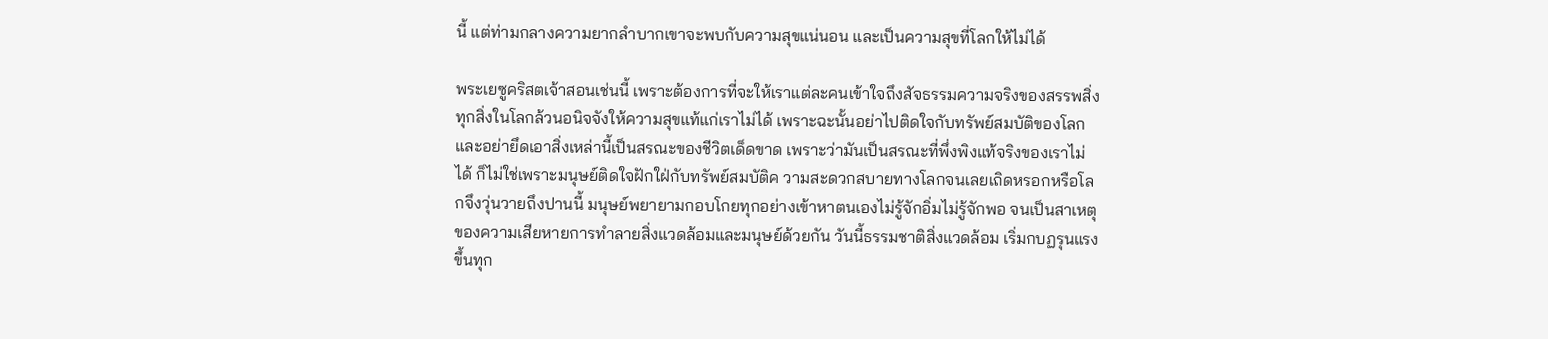นี้ แต่ท่ามกลางความยากลำบากเขาจะพบกับความสุขแน่นอน และเป็นความสุขที่โลกให้ไม่ได้

พระเยซูคริสตเจ้าสอนเช่นนี้ เพราะต้องการที่จะให้เราแต่ละคนเข้าใจถึงสัจธรรมความจริงของสรรพสิ่ง ทุกสิ่งในโลกล้วนอนิจจังให้ความสุขแท้แก่เราไม่ได้ เพราะฉะนั้นอย่าไปติดใจกับทรัพย์สมบัติของโลก และอย่ายึดเอาสิ่งเหล่านี้เป็นสรณะของชีวิตเด็ดขาด เพราะว่ามันเป็นสรณะที่พึ่งพิงแท้จริงของเราไม่ได้ ก็ไม่ใช่เพราะมนุษย์ติดใจฝักใฝ่กับทรัพย์สมบัติค วามสะดวกสบายทางโลกจนเลยเถิดหรอกหรือโลกจึงวุ่นวายถึงปานนี้ มนุษย์พยายามกอบโกยทุกอย่างเข้าหาตนเองไม่รู้จักอิ่มไม่รู้จักพอ จนเป็นสาเหตุของความเสียหายการทำลายสิ่งแวดล้อมและมนุษย์ด้วยกัน วันนี้ธรรมชาติสิ่งแวดล้อม เริ่มกบฏรุนแรงขึ้นทุก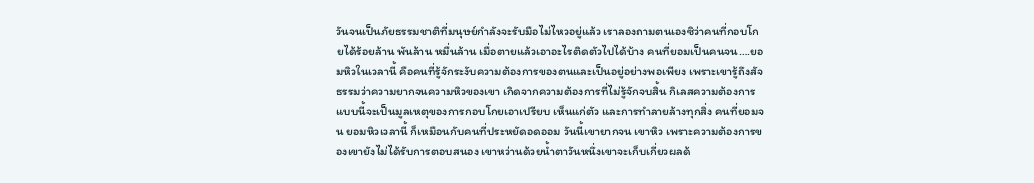วันจนเป็นภัยธรรมชาติที่มนุษย์กำลังจะรับมือไม่ไหวอยู่แล้ว เราลองถามตนเองซิว่าคนที่กอบโกยได้ร้อยล้าน พันล้าน หมื่นล้าน เมื่อตายแล้วเอาอะไรติดตัวไปได้บ้าง คนที่ยอมเป็นคนจน….ยอมหิวในเวลานี้ คือคนที่รู้จักระงับความต้องการของตนและเป็นอยู่อย่างพอเพียง เพราะเขารู้ถึงสัจธรรมว่าความยากจนความหิวของเขา เกิดจากความต้องการที่ไม่รู้จักจบสิ้น กิเลสความต้องการแบบนี้จะเป็นมูลเหตุของการกอบโกยเอาเปรียบ เห็นแก่ตัว และการทำลายล้างทุกสิ่ง คนที่ยอมจน ยอมหิวเวลานี้ ก็เหมือนกับคนที่ประหยัดอดออม วันนี้เขายากจน เขาหิว เพราะความต้องการของเขายังไม่ได้รับการตอบสนอง เขาหว่านด้วยน้ำตาวันหนึ่งเขาจะเก็บเกี่ยวผลด้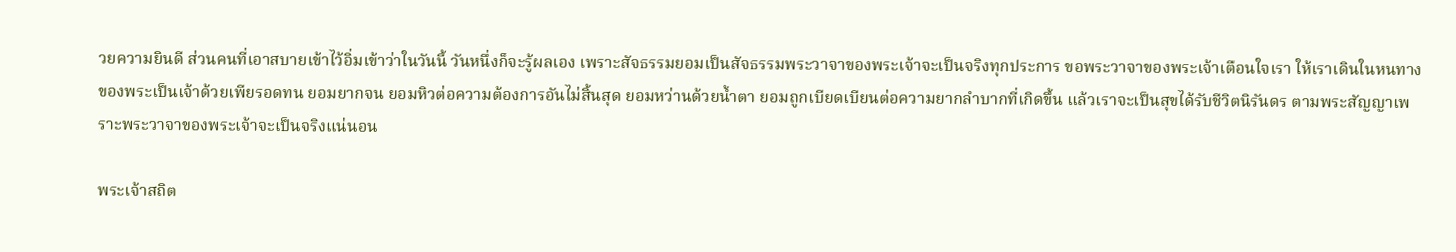วยความยินดี ส่วนคนที่เอาสบายเข้าไว้อิ่มเข้าว่าในวันนี้ วันหนึ่งก็จะรู้ผลเอง เพราะสัจธรรมยอมเป็นสัจธรรมพระวาจาของพระเจ้าจะเป็นจริงทุกประการ ขอพระวาจาของพระเจ้าเตือนใจเรา ให้เราเดินในหนทางของพระเป็นเจ้าด้วยเพียรอดทน ยอมยากจน ยอมหิวต่อความต้องการอันไม่สิ้นสุด ยอมหว่านด้วยน้ำตา ยอมถูกเบียดเบียนต่อความยากลำบากที่เกิดขึ้น แล้วเราจะเป็นสุขได้รับชีวิตนิรันดร ตามพระสัญญาเพราะพระวาจาของพระเจ้าจะเป็นจริงแน่นอน

พระเจ้าสถิต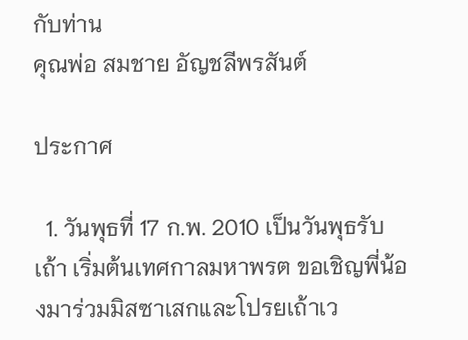กับท่าน
คุณพ่อ สมชาย อัญชลีพรสันต์

ประกาศ

  1. วันพุธที่ 17 ก.พ. 2010 เป็นวันพุธรับเถ้า เริ่มต้นเทศกาลมหาพรต ขอเชิญพี่น้องมาร่วมมิสซาเสกและโปรยเถ้าเว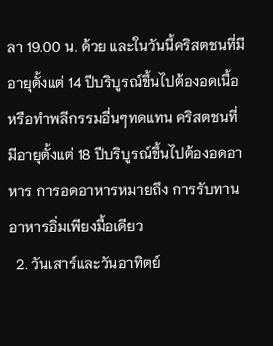ลา 19.00 น. ด้วย และในวันนี้คริสตชนที่มีอายุตั้งแต่ 14 ปีบริบูรณ์ขึ้นไปต้องอดเนื้อหรือทำพลีกรรมอื่นๆทดแทน คริสตชนที่มีอายุตั้งแต่ 18 ปีบริบูรณ์ขึ้นไปต้องอดอาหาร การอดอาหารหมายถึง การรับทานอาหารอิ่มเพียงมื้อเดียว
  2. วันเสาร์และวันอาทิตย์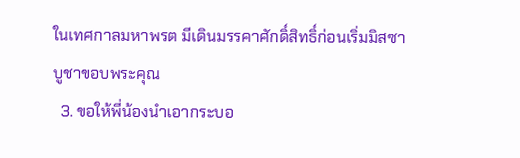ในเทศกาลมหาพรต มีเดินมรรคาศักดิ์สิทธิ์ก่อนเริ่มมิสซาบูชาขอบพระคุณ
  3. ขอให้พี่น้องนำเอากระบอ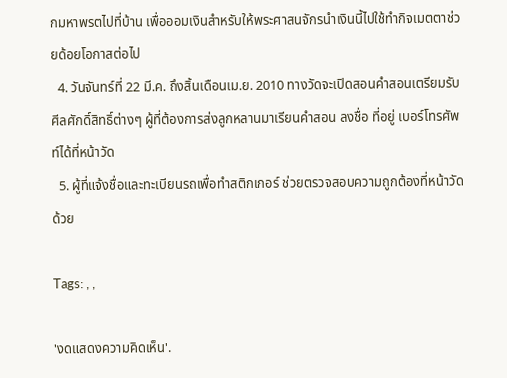กมหาพรตไปที่บ้าน เพื่อออมเงินสำหรับให้พระศาสนจักรนำเงินนี้ไปใช้ทำกิจเมตตาช่วยด้อยโอกาสต่อไป
  4. วันจันทร์ที่ 22 มี.ค. ถึงสิ้นเดือนเม.ย. 2010 ทางวัดจะเปิดสอนคำสอนเตรียมรับศีลศักดิ์สิทธิ์ต่างๆ ผู้ที่ต้องการส่งลูกหลานมาเรียนคำสอน ลงชื่อ ที่อยู่ เบอร์โทรศัพท์ได้ที่หน้าวัด
  5. ผู้ที่แจ้งชื่อและทะเบียนรถเพื่อทำสติกเกอร์ ช่วยตรวจสอบความถูกต้องที่หน้าวัดด้วย

Tags: , ,

'งดแสดงความคิดเห็น'.